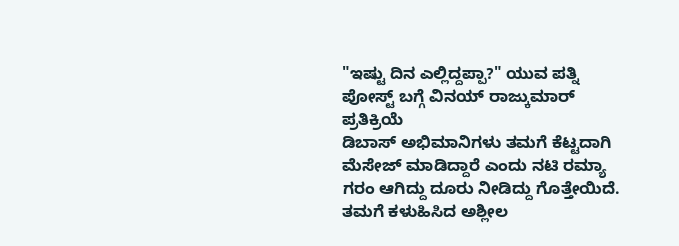"ಇಷ್ಟು ದಿನ ಎಲ್ಲಿದ್ದಪ್ಪಾ?" ಯುವ ಪತ್ನಿ ಪೋಸ್ಟ್ ಬಗ್ಗೆ ವಿನಯ್ ರಾಜ್ಕುಮಾರ್ ಪ್ರತಿಕ್ರಿಯೆ
ಡಿಬಾಸ್ ಅಭಿಮಾನಿಗಳು ತಮಗೆ ಕೆಟ್ಟದಾಗಿ ಮೆಸೇಜ್ ಮಾಡಿದ್ದಾರೆ ಎಂದು ನಟಿ ರಮ್ಯಾ ಗರಂ ಆಗಿದ್ದು ದೂರು ನೀಡಿದ್ದು ಗೊತ್ತೇಯಿದೆ. ತಮಗೆ ಕಳುಹಿಸಿದ ಅಶ್ಲೀಲ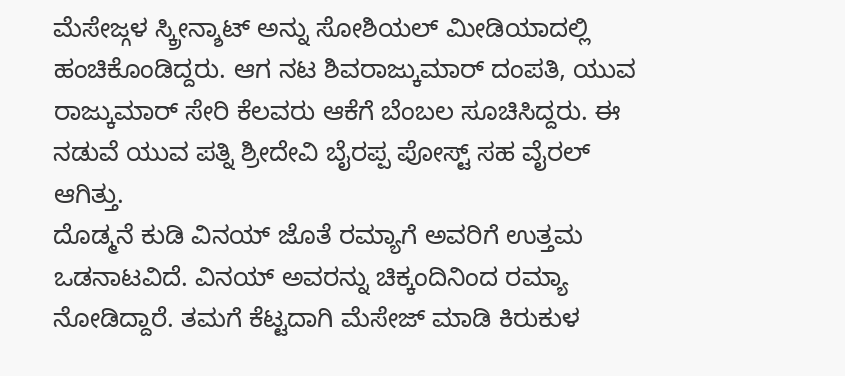ಮೆಸೇಜ್ಗಳ ಸ್ಕ್ರೀನ್ಶಾಟ್ ಅನ್ನು ಸೋಶಿಯಲ್ ಮೀಡಿಯಾದಲ್ಲಿ ಹಂಚಿಕೊಂಡಿದ್ದರು. ಆಗ ನಟ ಶಿವರಾಜ್ಕುಮಾರ್ ದಂಪತಿ, ಯುವ ರಾಜ್ಕುಮಾರ್ ಸೇರಿ ಕೆಲವರು ಆಕೆಗೆ ಬೆಂಬಲ ಸೂಚಿಸಿದ್ದರು. ಈ ನಡುವೆ ಯುವ ಪತ್ನಿ ಶ್ರೀದೇವಿ ಬೈರಪ್ಪ ಪೋಸ್ಟ್ ಸಹ ವೈರಲ್ ಆಗಿತ್ತು.
ದೊಡ್ಮನೆ ಕುಡಿ ವಿನಯ್ ಜೊತೆ ರಮ್ಯಾಗೆ ಅವರಿಗೆ ಉತ್ತಮ ಒಡನಾಟವಿದೆ. ವಿನಯ್ ಅವರನ್ನು ಚಿಕ್ಕಂದಿನಿಂದ ರಮ್ಯಾ ನೋಡಿದ್ದಾರೆ. ತಮಗೆ ಕೆಟ್ಟದಾಗಿ ಮೆಸೇಜ್ ಮಾಡಿ ಕಿರುಕುಳ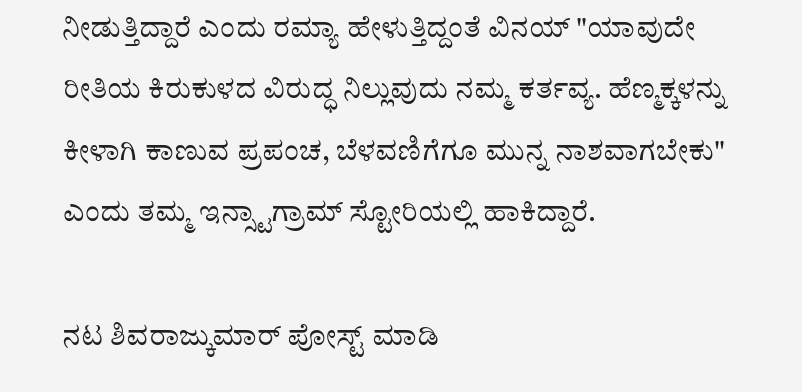ನೀಡುತ್ತಿದ್ದಾರೆ ಎಂದು ರಮ್ಯಾ ಹೇಳುತ್ತಿದ್ದಂತೆ ವಿನಯ್ "ಯಾವುದೇ ರೀತಿಯ ಕಿರುಕುಳದ ವಿರುದ್ಧ ನಿಲ್ಲುವುದು ನಮ್ಮ ಕರ್ತವ್ಯ. ಹೆಣ್ಮಕ್ಕಳನ್ನು ಕೀಳಾಗಿ ಕಾಣುವ ಪ್ರಪಂಚ, ಬೆಳವಣಿಗೆಗೂ ಮುನ್ನ ನಾಶವಾಗಬೇಕು" ಎಂದು ತಮ್ಮ ಇನ್ಸ್ಟಾಗ್ರಾಮ್ ಸ್ಟೋರಿಯಲ್ಲಿ ಹಾಕಿದ್ದಾರೆ.

ನಟ ಶಿವರಾಜ್ಕುಮಾರ್ ಪೋಸ್ಟ್ ಮಾಡಿ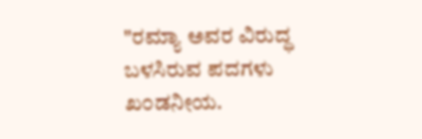"ರಮ್ಯಾ ಅವರ ವಿರುದ್ಧ ಬಳಸಿರುವ ಪದಗಳು ಖ೦ಡನೀಯ.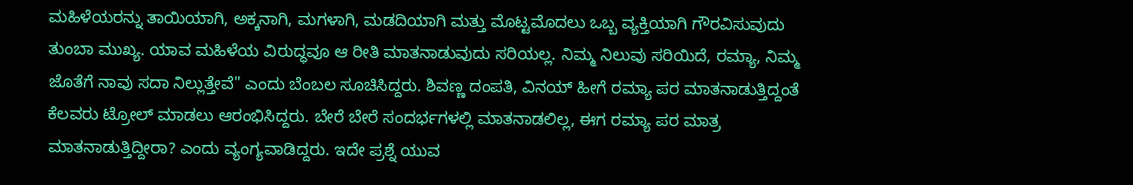ಮಹಿಳೆಯರನ್ನು ತಾಯಿಯಾಗಿ, ಅಕ್ಕನಾಗಿ, ಮಗಳಾಗಿ, ಮಡದಿಯಾಗಿ ಮತ್ತು ಮೊಟ್ಟಮೊದಲು ಒಬ್ಬ ವ್ಯಕ್ತಿಯಾಗಿ ಗೌರವಿಸುವುದು ತುಂಬಾ ಮುಖ್ಯ. ಯಾವ ಮಹಿಳೆಯ ವಿರುದ್ಧವೂ ಆ ರೀತಿ ಮಾತನಾಡುವುದು ಸರಿಯಲ್ಲ. ನಿಮ್ಮ ನಿಲುವು ಸರಿಯಿದೆ, ರಮ್ಯಾ, ನಿಮ್ಮ ಜೊತೆಗೆ ನಾವು ಸದಾ ನಿಲ್ಲುತ್ತೇವೆ" ಎಂದು ಬೆಂಬಲ ಸೂಚಿಸಿದ್ದರು. ಶಿವಣ್ಣ ದಂಪತಿ, ವಿನಯ್ ಹೀಗೆ ರಮ್ಯಾ ಪರ ಮಾತನಾಡುತ್ತಿದ್ದಂತೆ ಕೆಲವರು ಟ್ರೋಲ್ ಮಾಡಲು ಆರಂಭಿಸಿದ್ದರು. ಬೇರೆ ಬೇರೆ ಸಂದರ್ಭಗಳಲ್ಲಿ ಮಾತನಾಡಲಿಲ್ಲ, ಈಗ ರಮ್ಯಾ ಪರ ಮಾತ್ರ ಮಾತನಾಡುತ್ತಿದ್ದೀರಾ? ಎಂದು ವ್ಯಂಗ್ಯವಾಡಿದ್ದರು. ಇದೇ ಪ್ರಶ್ನೆ ಯುವ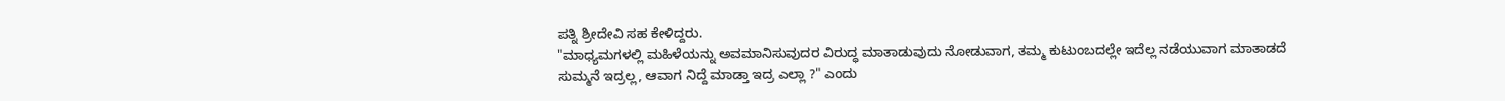ಪತ್ನಿ ಶ್ರೀದೇವಿ ಸಹ ಕೇಳಿದ್ದರು.
"ಮಾಧ್ಯಮಗಳಲ್ಲಿ ಮಹಿಳೆಯನ್ನು ಅವಮಾನಿಸುವುದರ ವಿರುದ್ಧ ಮಾತಾಡುವುದು ನೋಡುವಾಗ, ತಮ್ಮ ಕುಟುಂಬದಲ್ಲೇ ಇದೆಲ್ಲ ನಡೆಯುವಾಗ ಮಾತಾಡದೆ ಸುಮ್ಮನೆ ಇದ್ರಲ್ಲ, ಆವಾಗ ನಿದ್ದೆ ಮಾಡ್ತಾ ಇದ್ರ ಎಲ್ಲಾ ?" ಎಂದು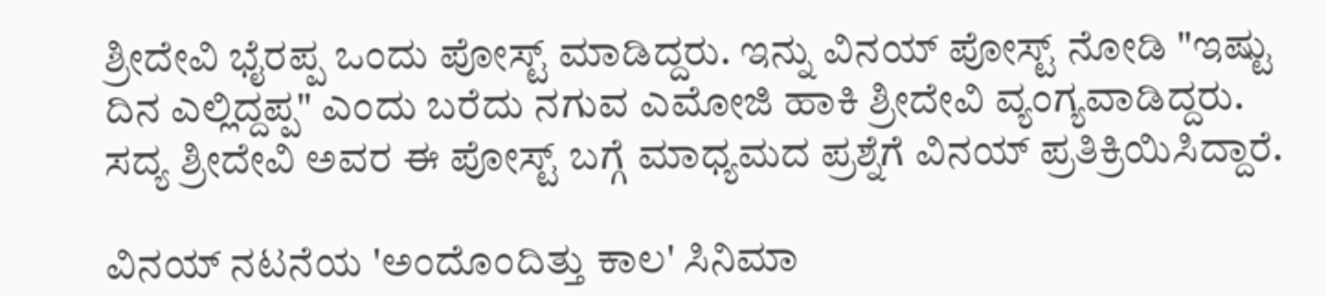ಶ್ರೀದೇವಿ ಭೈರಪ್ಪ ಒಂದು ಪೋಸ್ಟ್ ಮಾಡಿದ್ದರು. ಇನ್ನು ವಿನಯ್ ಪೋಸ್ಟ್ ನೋಡಿ "ಇಷ್ಟು ದಿನ ಎಲ್ಲಿದ್ದಪ್ಪ" ಎಂದು ಬರೆದು ನಗುವ ಎಮೋಜಿ ಹಾಕಿ ಶ್ರೀದೇವಿ ವ್ಯಂಗ್ಯವಾಡಿದ್ದರು. ಸದ್ಯ ಶ್ರೀದೇವಿ ಅವರ ಈ ಪೋಸ್ಟ್ ಬಗ್ಗೆ ಮಾಧ್ಯಮದ ಪ್ರಶ್ನೆಗೆ ವಿನಯ್ ಪ್ರತಿಕ್ರಿಯಿಸಿದ್ದಾರೆ.

ವಿನಯ್ ನಟನೆಯ 'ಅಂದೊಂದಿತ್ತು ಕಾಲ' ಸಿನಿಮಾ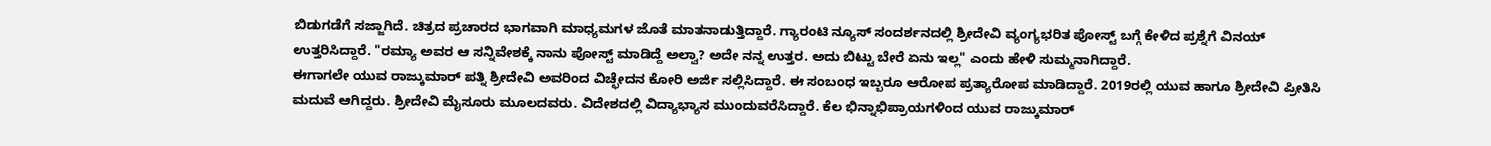ಬಿಡುಗಡೆಗೆ ಸಜ್ಜಾಗಿದೆ. ಚಿತ್ರದ ಪ್ರಚಾರದ ಭಾಗವಾಗಿ ಮಾಧ್ಯಮಗಳ ಜೊತೆ ಮಾತನಾಡುತ್ತಿದ್ದಾರೆ. ಗ್ಯಾರಂಟಿ ನ್ಯೂಸ್ ಸಂದರ್ಶನದಲ್ಲಿ ಶ್ರೀದೇವಿ ವ್ಯಂಗ್ಯಭರಿತ ಪೋಸ್ಟ್ ಬಗ್ಗೆ ಕೇಳಿದ ಪ್ರಶ್ನೆಗೆ ವಿನಯ್ ಉತ್ತರಿಸಿದ್ದಾರೆ. "ರಮ್ಯಾ ಅವರ ಆ ಸನ್ನಿವೇಶಕ್ಕೆ ನಾನು ಪೋಸ್ಟ್ ಮಾಡಿದ್ದೆ ಅಲ್ವಾ? ಅದೇ ನನ್ನ ಉತ್ತರ. ಅದು ಬಿಟ್ಟು ಬೇರೆ ಏನು ಇಲ್ಲ" ಎಂದು ಹೇಳಿ ಸುಮ್ಮನಾಗಿದ್ದಾರೆ.
ಈಗಾಗಲೇ ಯುವ ರಾಜ್ಕುಮಾರ್ ಪತ್ನಿ ಶ್ರೀದೇವಿ ಅವರಿಂದ ವಿಚ್ಛೇದನ ಕೋರಿ ಅರ್ಜಿ ಸಲ್ಲಿಸಿದ್ದಾರೆ. ಈ ಸಂಬಂಧ ಇಬ್ಬರೂ ಆರೋಪ ಪ್ರತ್ಯಾರೋಪ ಮಾಡಿದ್ದಾರೆ. 2019ರಲ್ಲಿ ಯುವ ಹಾಗೂ ಶ್ರೀದೇವಿ ಪ್ರೀತಿಸಿ ಮದುವೆ ಆಗಿದ್ದರು. ಶ್ರೀದೇವಿ ಮೈಸೂರು ಮೂಲದವರು. ವಿದೇಶದಲ್ಲಿ ವಿದ್ಯಾಭ್ಯಾಸ ಮುಂದುವರೆಸಿದ್ದಾರೆ. ಕೆಲ ಭಿನ್ನಾಭಿಪ್ರಾಯಗಳಿಂದ ಯುವ ರಾಜ್ಕುಮಾರ್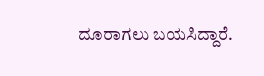ದೂರಾಗಲು ಬಯಸಿದ್ದಾರೆ.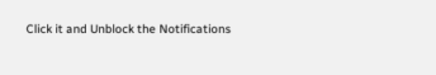Click it and Unblock the Notifications